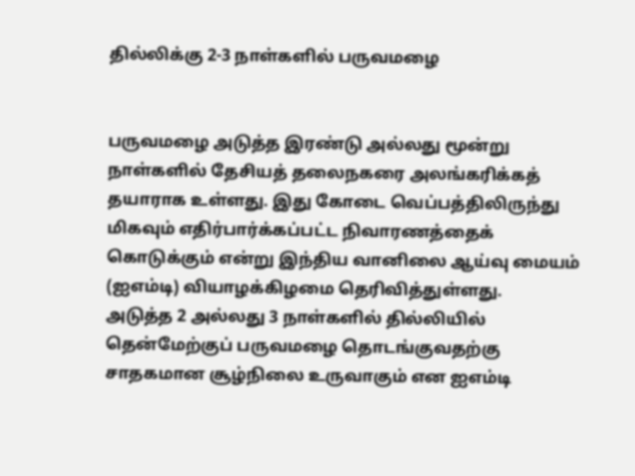தில்லிக்கு 2-3 நாள்களில் பருவமழை


பருவமழை அடுத்த இரண்டு அல்லது மூன்று நாள்களில் தேசியத் தலைநகரை அலங்கரிக்கத் தயாராக உள்ளது. இது கோடை வெப்பத்திலிருந்து மிகவும் எதிர்பார்க்கப்பட்ட நிவாரணத்தைக் கொடுக்கும் என்று இந்திய வானிலை ஆய்வு மையம் (ஐஎம்டி) வியாழக்கிழமை தெரிவித்துள்ளது.
அடுத்த 2 அல்லது 3 நாள்களில் தில்லியில் தென்மேற்குப் பருவமழை தொடங்குவதற்கு சாதகமான சூழ்நிலை உருவாகும் என ஐஎம்டி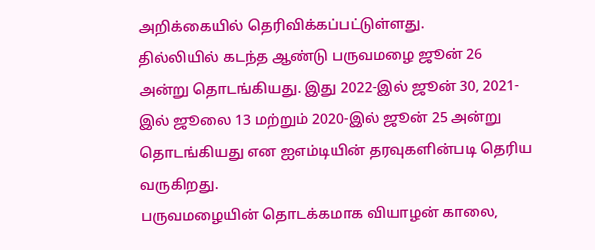அறிக்கையில் தெரிவிக்கப்பட்டுள்ளது.
தில்லியில் கடந்த ஆண்டு பருவமழை ஜூன் 26 அன்று தொடங்கியது. இது 2022-இல் ஜூன் 30, 2021-இல் ஜூலை 13 மற்றும் 2020-இல் ஜூன் 25 அன்று தொடங்கியது என ஐஎம்டியின் தரவுகளின்படி தெரிய வருகிறது.
பருவமழையின் தொடக்கமாக வியாழன் காலை,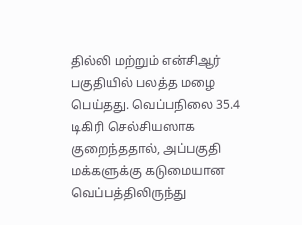தில்லி மற்றும் என்சிஆர் பகுதியில் பலத்த மழை பெய்தது. வெப்பநிலை 35.4 டிகிரி செல்சியஸாக குறைந்ததால், அப்பகுதி மக்களுக்கு கடுமையான வெப்பத்திலிருந்து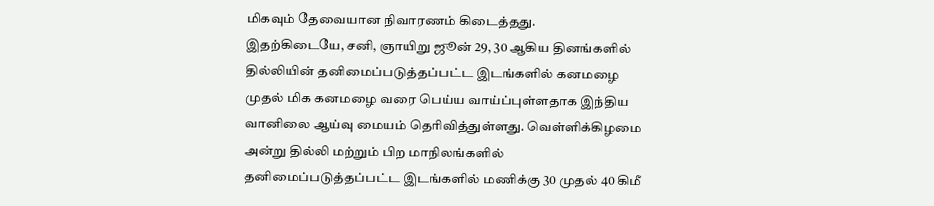மிகவும் தேவையான நிவாரணம் கிடைத்தது.
இதற்கிடையே, சனி, ஞாயிறு ஜூன் 29, 30 ஆகிய தினங்களில் தில்லியின் தனிமைப்படுத்தப்பட்ட இடங்களில் கனமழை முதல் மிக கனமழை வரை பெய்ய வாய்ப்புள்ளதாக இந்திய வானிலை ஆய்வு மையம் தெரிவித்துள்ளது. வெள்ளிக்கிழமை அன்று தில்லி மற்றும் பிற மாநிலங்களில் தனிமைப்படுத்தப்பட்ட இடங்களில் மணிக்கு 30 முதல் 40 கிமீ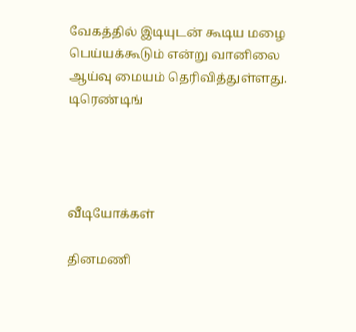வேகத்தில் இடியுடன் கூடிய மழை பெய்யக்கூடும் என்று வானிலை ஆய்வு மையம் தெரிவித்துள்ளது.
டிரெண்டிங்




வீடியோக்கள்

தினமணி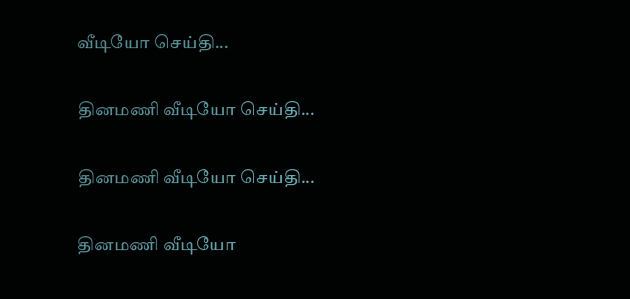வீடியோ செய்தி...

தினமணி வீடியோ செய்தி...

தினமணி வீடியோ செய்தி...

தினமணி வீடியோ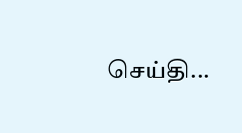செய்தி...